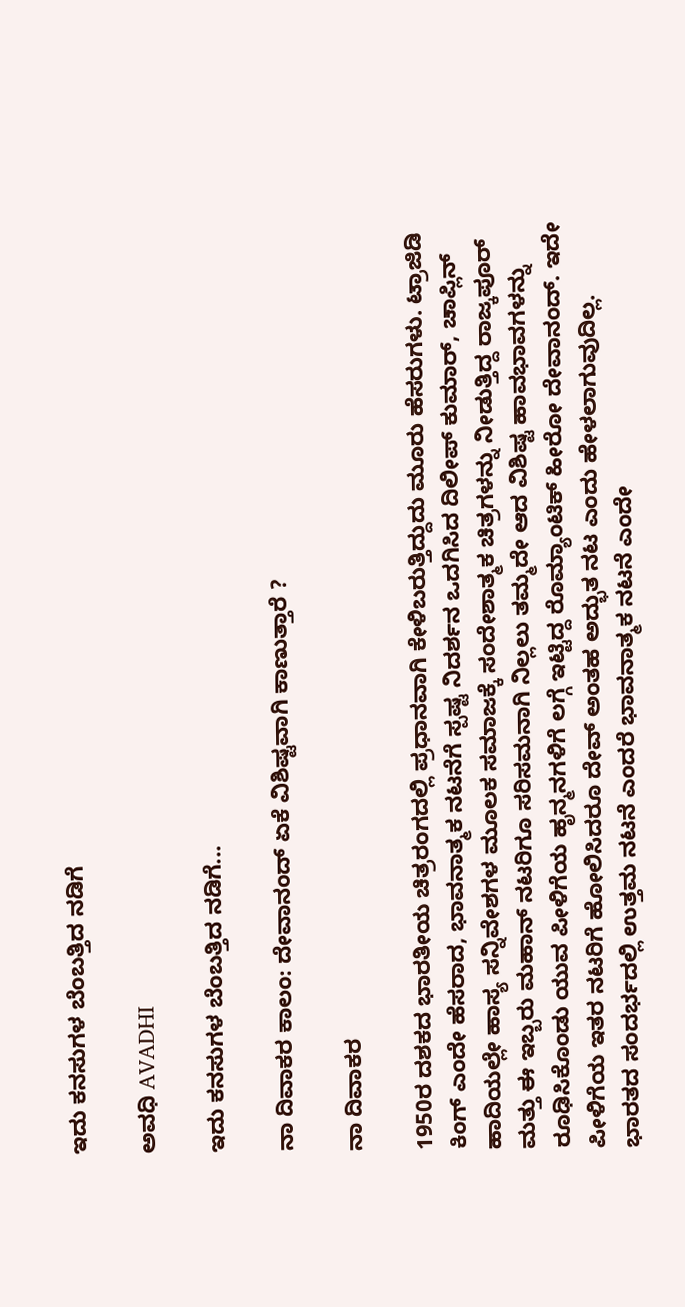ಇದು ಕನಸುಗಳ ಬೆಂಬತ್ತಿದ ನಡಿಗೆ‍

ಅವಧಿ AVADHI

ಇದು ಕನಸುಗಳ ಬೆಂಬತ್ತಿದ ನಡಿಗೆ...

ನಾ ದಿವಾಕರ ಕಾಲಂ: ದೇವಾನಂದ್ ಏಕೆ ವಿಶಿಷ್ಟವಾಗಿ ಕಾಣುತ್ತಾರೆ ?

ನಾ ದಿವಾಕರ

1950ರ ದಶಕದ ಭಾರತೀಯ ಚಿತ್ರರಂಗದಲ್ಲಿ ಪ್ರಧಾನವಾಗಿ ಕೇಳಿಬರುತ್ತಿದ್ದುದು ಮೂರು ಹೆಸರುಗಳು. ಟ್ರಾಜಿಡಿ ಕಿಂಗ್ ಎಂದೇ ಹೆಸರಾದ, ಭಾವನಾತ್ಮಕ ನಟನೆಗೆ ಸ್ಪಷ್ಟ ನಿದರ್ಶನ ಒದಗಿಸಿದ ದಿಲೀಪ್ ಕುಮಾರ್, ಚಾಪ್ಲಿನ್ ಹಾದಿಯಲ್ಲೇ ಹಾಸ್ಯ ಸನ್ನಿವೇಶಗಳ ಮೂಲಕ ಸಮಾಜಕ್ಕೆ ಸಂದೇಶಾತ್ಮಕ ಚಿತ್ರಗಳನ್ನು ನೀಡುತ್ತಿದ್ದ ರಾಜ್ಕಪೂರ್ ಮತ್ತು ಈ ಇಬ್ಬರು ಮಹಾನ್ ನಟರಿಗೂ ಸರಿಸಮನಾಗಿ ನಿಲ್ಲಲು ತಮ್ಮದೇ ಆದ ವಿಶಿಷ್ಟ ಹಾವಭಾವಗಳನ್ನು ರೂಢಿಸಿಕೊಂಡು ಯುವ ಪೀಳಿಗೆಯ ಹೃನ್ಮನಗಳಿಗೆ ಲಗ್ಗೆ ಇಟ್ಟಿದ್ದ ರೊಮ್ಯಾಂಟಿಕ್ ಹೀರೋ ದೇವಾನಂದ್. ಇದೇ ಪೀಳಿಗೆಯ ಇತರ ನಟರಿಗೆ ಹೋಲಿಸಿದರೂ ದೇವ್ ಅಂತಹ ಅದ್ಭುತ ನಟ ಎಂದು ಹೇಳಲಾಗುವುದಿಲ್ಲ. ಭಾರತದ ಸಂದರ್ಭದಲ್ಲಿ ಉತ್ತಮ ನಟನೆ ಎಂದರೆ ಭಾವನಾತ್ಮಕ ನಟನೆ ಎಂದೇ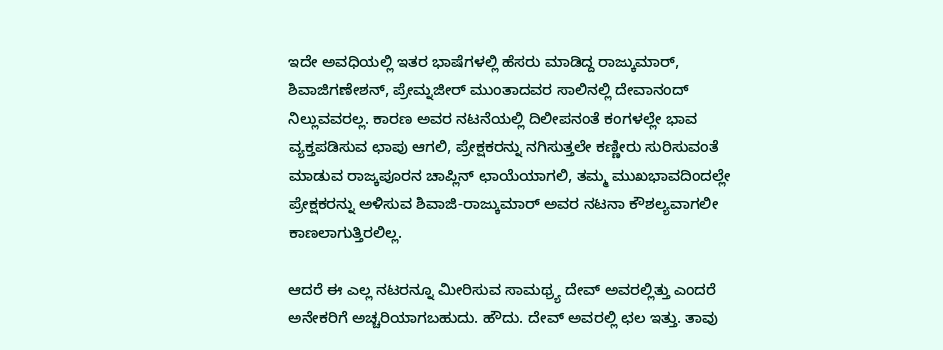ಇದೇ ಅವಧಿಯಲ್ಲಿ ಇತರ ಭಾಷೆಗಳಲ್ಲಿ ಹೆಸರು ಮಾಡಿದ್ದ ರಾಜ್ಕುಮಾರ್, ಶಿವಾಜಿಗಣೇಶನ್, ಪ್ರೇಮ್ನಜೀರ್ ಮುಂತಾದವರ ಸಾಲಿನಲ್ಲಿ ದೇವಾನಂದ್ ನಿಲ್ಲುವವರಲ್ಲ. ಕಾರಣ ಅವರ ನಟನೆಯಲ್ಲಿ ದಿಲೀಪನಂತೆ ಕಂಗಳಲ್ಲೇ ಭಾವ ವ್ಯಕ್ತಪಡಿಸುವ ಛಾಪು ಆಗಲಿ, ಪ್ರೇಕ್ಷಕರನ್ನು ನಗಿಸುತ್ತಲೇ ಕಣ್ಣೀರು ಸುರಿಸುವಂತೆ ಮಾಡುವ ರಾಜ್ಕಪೂರನ ಚಾಪ್ಲಿನ್ ಛಾಯೆಯಾಗಲಿ, ತಮ್ಮ ಮುಖಭಾವದಿಂದಲ್ಲೇ ಪ್ರೇಕ್ಷಕರನ್ನು ಅಳಿಸುವ ಶಿವಾಜಿ-ರಾಜ್ಕುಮಾರ್ ಅವರ ನಟನಾ ಕೌಶಲ್ಯವಾಗಲೀ ಕಾಣಲಾಗುತ್ತಿರಲಿಲ್ಲ.

ಆದರೆ ಈ ಎಲ್ಲ ನಟರನ್ನೂ ಮೀರಿಸುವ ಸಾಮಥ್ರ್ಯ ದೇವ್ ಅವರಲ್ಲಿತ್ತು ಎಂದರೆ ಅನೇಕರಿಗೆ ಅಚ್ಚರಿಯಾಗಬಹುದು. ಹೌದು. ದೇವ್ ಅವರಲ್ಲಿ ಛಲ ಇತ್ತು. ತಾವು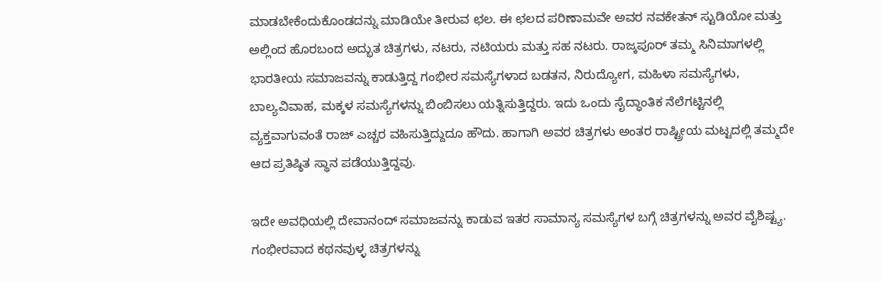ಮಾಡಬೇಕೆಂದುಕೊಂಡದನ್ನು ಮಾಡಿಯೇ ತೀರುವ ಛಲ. ಈ ಛಲದ ಪರಿಣಾಮವೇ ಅವರ ನವಕೇತನ್ ಸ್ಟುಡಿಯೋ ಮತ್ತು ಅಲ್ಲಿಂದ ಹೊರಬಂದ ಅದ್ಭುತ ಚಿತ್ರಗಳು, ನಟರು, ನಟಿಯರು ಮತ್ತು ಸಹ ನಟರು. ರಾಜ್ಕಪೂರ್ ತಮ್ಮ ಸಿನಿಮಾಗಳಲ್ಲಿ ಭಾರತೀಯ ಸಮಾಜವನ್ನು ಕಾಡುತ್ತಿದ್ದ ಗಂಭೀರ ಸಮಸ್ಯೆಗಳಾದ ಬಡತನ, ನಿರುದ್ಯೋಗ, ಮಹಿಳಾ ಸಮಸ್ಯೆಗಳು, ಬಾಲ್ಯವಿವಾಹ, ಮಕ್ಕಳ ಸಮಸ್ಯೆಗಳನ್ನು ಬಿಂಬಿಸಲು ಯತ್ನಿಸುತ್ತಿದ್ದರು. ಇದು ಒಂದು ಸೈದ್ಧಾಂತಿಕ ನೆಲೆಗಟ್ಟಿನಲ್ಲಿ ವ್ಯಕ್ತವಾಗುವಂತೆ ರಾಜ್ ಎಚ್ಚರ ವಹಿಸುತ್ತಿದ್ದುದೂ ಹೌದು. ಹಾಗಾಗಿ ಅವರ ಚಿತ್ರಗಳು ಅಂತರ ರಾಷ್ಟ್ರೀಯ ಮಟ್ಟದಲ್ಲಿ ತಮ್ಮದೇ ಆದ ಪ್ರತಿಷ್ಠಿತ ಸ್ಥಾನ ಪಡೆಯುತ್ತಿದ್ದವು.

ಇದೇ ಅವಧಿಯಲ್ಲಿ ದೇವಾನಂದ್ ಸಮಾಜವನ್ನು ಕಾಡುವ ಇತರ ಸಾಮಾನ್ಯ ಸಮಸ್ಯೆಗಳ ಬಗ್ಗೆ ಚಿತ್ರಗಳನ್ನು ಅವರ ವೈಶಿಷ್ಟ್ಯ. ಗಂಭೀರವಾದ ಕಥನವುಳ್ಳ ಚಿತ್ರಗಳನ್ನು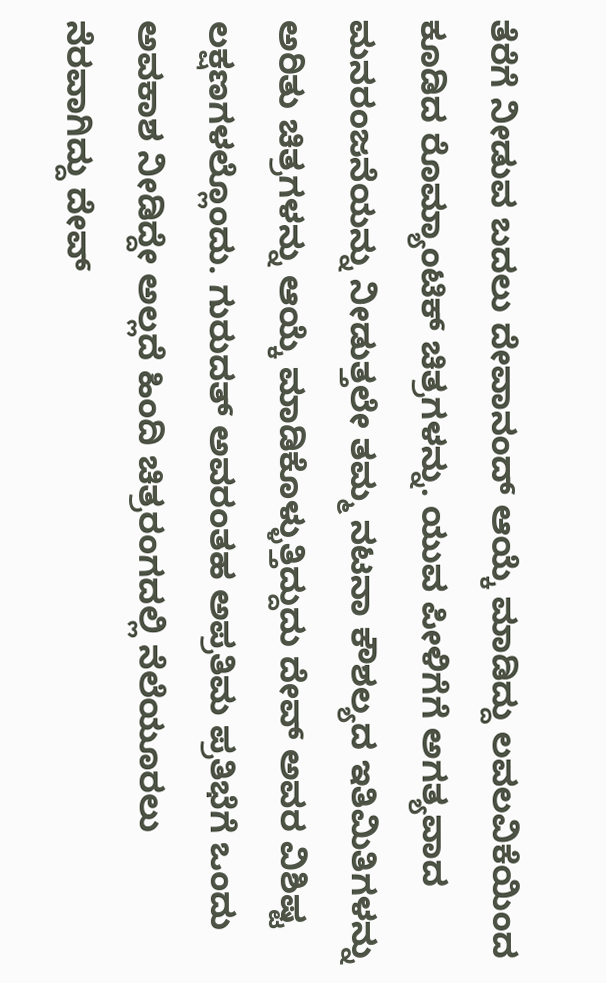ತೆರೆಗೆ ನೀಡುವ ಬದಲು ದೇವಾನಂದ್ ಆಯ್ಕೆ ಮಾಡಿದ್ದು ಲವಲವಿಕೆಯಿಂದ ಕೂಡಿದ ರೊಮ್ಯಾಂಟಿಕ್ ಚಿತ್ರಗಳನ್ನು. ಯುವ ಪೀಳಿಗೆಗೆ ಅಗತ್ಯವಾದ ಮನರಂಜನೆಯನ್ನು ನೀಡುತ್ತಲೇ ತಮ್ಮ ನಟನಾ ಕೌಶಲ್ಯದ ಇತಿಮಿತಿಗಳನ್ನು ಅರಿತು ಚಿತ್ರಗಳನ್ನು ಆಯ್ಕೆ ಮಾಡಿಕೊಳ್ಳುತ್ತಿದ್ದುದು ದೇವ್ ಅವರ ವಿಶಿಷ್ಟ ಲಕ್ಷಣಗಳಲ್ಲೊಂದು. ಗುರುದತ್ ಅವರಂತಹ ಅಪ್ರತಿಮ ಪ್ರತಿಭೆಗೆ ಒಂದು ಅವಕಾಶ ನೀಡಿದ್ದೇ ಅಲ್ಲದೆ ಹಿಂದಿ ಚಿತ್ರರಂಗದಲ್ಲಿ ನೆಲೆಯೂರಲು ನೆರವಾಗಿದ್ದು ದೇವ್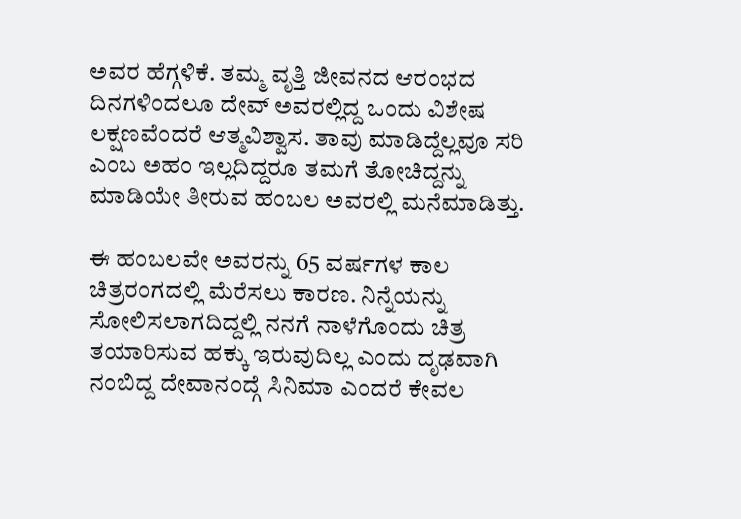ಅವರ ಹೆಗ್ಗಳಿಕೆ. ತಮ್ಮ ವೃತ್ತಿ ಜೀವನದ ಆರಂಭದ ದಿನಗಳಿಂದಲೂ ದೇವ್ ಅವರಲ್ಲಿದ್ದ ಒಂದು ವಿಶೇಷ ಲಕ್ಷಣವೆಂದರೆ ಆತ್ಮವಿಶ್ವಾಸ. ತಾವು ಮಾಡಿದ್ದೆಲ್ಲವೂ ಸರಿ ಎಂಬ ಅಹಂ ಇಲ್ಲದಿದ್ದರೂ ತಮಗೆ ತೋಚಿದ್ದನ್ನು ಮಾಡಿಯೇ ತೀರುವ ಹಂಬಲ ಅವರಲ್ಲಿ ಮನೆಮಾಡಿತ್ತು.

ಈ ಹಂಬಲವೇ ಅವರನ್ನು 65 ವರ್ಷಗಳ ಕಾಲ ಚಿತ್ರರಂಗದಲ್ಲಿ ಮೆರೆಸಲು ಕಾರಣ. ನಿನ್ನೆಯನ್ನು ಸೋಲಿಸಲಾಗದಿದ್ದಲ್ಲಿ ನನಗೆ ನಾಳೆಗೊಂದು ಚಿತ್ರ ತಯಾರಿಸುವ ಹಕ್ಕು ಇರುವುದಿಲ್ಲ ಎಂದು ದೃಢವಾಗಿ ನಂಬಿದ್ದ ದೇವಾನಂದ್ಗೆ ಸಿನಿಮಾ ಎಂದರೆ ಕೇವಲ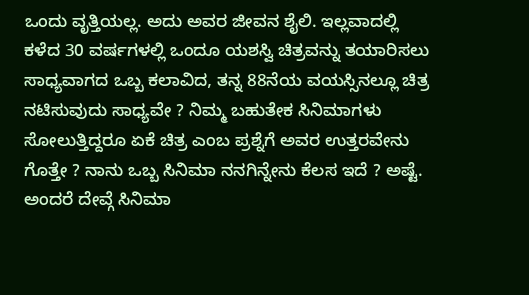ಒಂದು ವೃತ್ತಿಯಲ್ಲ. ಅದು ಅವರ ಜೀವನ ಶೈಲಿ. ಇಲ್ಲವಾದಲ್ಲಿ ಕಳೆದ 30 ವರ್ಷಗಳಲ್ಲಿ ಒಂದೂ ಯಶಸ್ವಿ ಚಿತ್ರವನ್ನು ತಯಾರಿಸಲು ಸಾಧ್ಯವಾಗದ ಒಬ್ಬ ಕಲಾವಿದ, ತನ್ನ 88ನೆಯ ವಯಸ್ಸಿನಲ್ಲೂ ಚಿತ್ರ ನಟಿಸುವುದು ಸಾಧ್ಯವೇ ? ನಿಮ್ಮ ಬಹುತೇಕ ಸಿನಿಮಾಗಳು ಸೋಲುತ್ತಿದ್ದರೂ ಏಕೆ ಚಿತ್ರ ಎಂಬ ಪ್ರಶ್ನೆಗೆ ಅವರ ಉತ್ತರವೇನು ಗೊತ್ತೇ ? ನಾನು ಒಬ್ಬ ಸಿನಿಮಾ ನನಗಿನ್ನೇನು ಕೆಲಸ ಇದೆ ? ಅಷ್ಟೆ. ಅಂದರೆ ದೇವ್ಗೆ ಸಿನಿಮಾ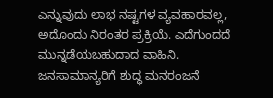ಎನ್ನುವುದು ಲಾಭ ನಷ್ಟಗಳ ವ್ಯವಹಾರವಲ್ಲ, ಅದೊಂದು ನಿರಂತರ ಪ್ರಕ್ರಿಯೆ. ಎದೆಗುಂದದೆ ಮುನ್ನಡೆಯಬಹುದಾದ ವಾಹಿನಿ. ಜನಸಾಮಾನ್ಯರಿಗೆ ಶುದ್ಧ ಮನರಂಜನೆ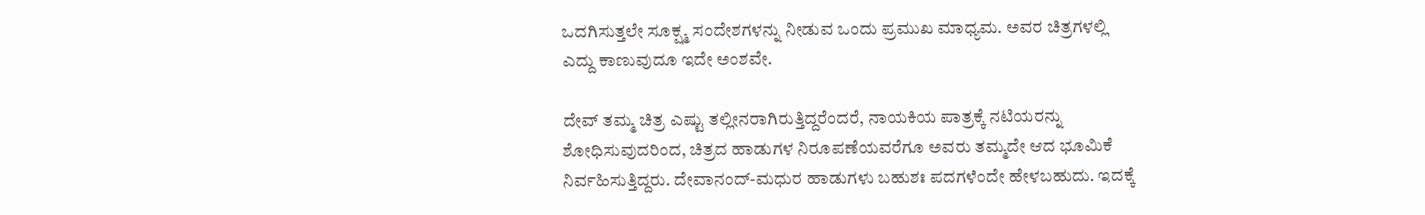ಒದಗಿಸುತ್ತಲೇ ಸೂಕ್ಷ್ಮ ಸಂದೇಶಗಳನ್ನು ನೀಡುವ ಒಂದು ಪ್ರಮುಖ ಮಾಧ್ಯಮ. ಅವರ ಚಿತ್ರಗಳಲ್ಲಿ ಎದ್ದು ಕಾಣುವುದೂ ಇದೇ ಅಂಶವೇ.

ದೇವ್ ತಮ್ಮ ಚಿತ್ರ ಎಷ್ಟು ತಲ್ಲೀನರಾಗಿರುತ್ತಿದ್ದರೆಂದರೆ, ನಾಯಕಿಯ ಪಾತ್ರಕ್ಕೆ ನಟಿಯರನ್ನು ಶೋಧಿಸುವುದರಿಂದ, ಚಿತ್ರದ ಹಾಡುಗಳ ನಿರೂಪಣೆಯವರೆಗೂ ಅವರು ತಮ್ಮದೇ ಆದ ಭೂಮಿಕೆ ನಿರ್ವಹಿಸುತ್ತಿದ್ದರು. ದೇವಾನಂದ್-ಮಧುರ ಹಾಡುಗಳು ಬಹುಶಃ ಪದಗಳೆಂದೇ ಹೇಳಬಹುದು. ಇದಕ್ಕೆ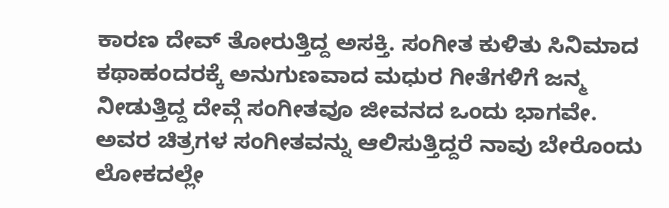ಕಾರಣ ದೇವ್ ತೋರುತ್ತಿದ್ದ ಅಸಕ್ತಿ. ಸಂಗೀತ ಕುಳಿತು ಸಿನಿಮಾದ ಕಥಾಹಂದರಕ್ಕೆ ಅನುಗುಣವಾದ ಮಧುರ ಗೀತೆಗಳಿಗೆ ಜನ್ಮ ನೀಡುತ್ತಿದ್ದ ದೇವ್ಗೆ ಸಂಗೀತವೂ ಜೀವನದ ಒಂದು ಭಾಗವೇ. ಅವರ ಚಿತ್ರಗಳ ಸಂಗೀತವನ್ನು ಆಲಿಸುತ್ತಿದ್ದರೆ ನಾವು ಬೇರೊಂದು ಲೋಕದಲ್ಲೇ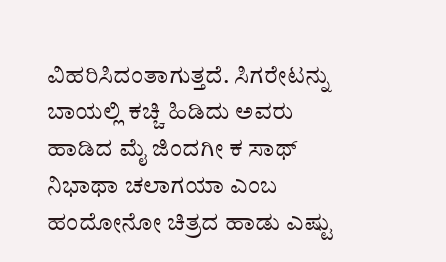ವಿಹರಿಸಿದಂತಾಗುತ್ತದೆ. ಸಿಗರೇಟನ್ನು ಬಾಯಲ್ಲಿ ಕಚ್ಚಿ ಹಿಡಿದು ಅವರು ಹಾಡಿದ ಮೈ ಜಿಂದಗೀ ಕ ಸಾಥ್ ನಿಭಾಥಾ ಚಲಾಗಯಾ ಎಂಬ ಹಂದೋನೋ ಚಿತ್ರದ ಹಾಡು ಎಷ್ಟು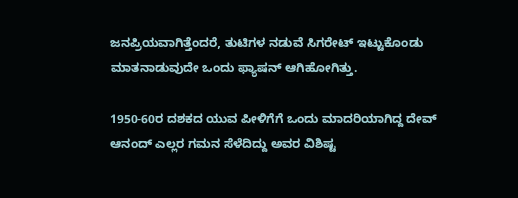ಜನಪ್ರಿಯವಾಗಿತ್ತೆಂದರೆ, ತುಟಿಗಳ ನಡುವೆ ಸಿಗರೇಟ್ ಇಟ್ಟುಕೊಂಡು ಮಾತನಾಡುವುದೇ ಒಂದು ಫ್ಯಾಷನ್ ಆಗಿಹೋಗಿತ್ತು.

1950-60ರ ದಶಕದ ಯುವ ಪೀಳಿಗೆಗೆ ಒಂದು ಮಾದರಿಯಾಗಿದ್ದ ದೇವ್ ಆನಂದ್ ಎಲ್ಲರ ಗಮನ ಸೆಳೆದಿದ್ದು ಅವರ ವಿಶಿಷ್ಟ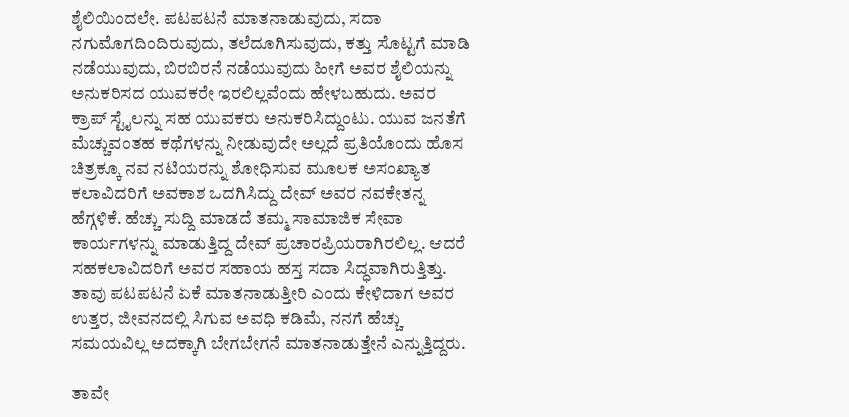ಶೈಲಿಯಿಂದಲೇ. ಪಟಪಟನೆ ಮಾತನಾಡುವುದು, ಸದಾ ನಗುಮೊಗದಿಂದಿರುವುದು, ತಲೆದೂಗಿಸುವುದು, ಕತ್ತು ಸೊಟ್ಟಗೆ ಮಾಡಿ ನಡೆಯುವುದು, ಬಿರಬಿರನೆ ನಡೆಯುವುದು ಹೀಗೆ ಅವರ ಶೈಲಿಯನ್ನು ಅನುಕರಿಸದ ಯುವಕರೇ ಇರಲಿಲ್ಲವೆಂದು ಹೇಳಬಹುದು. ಅವರ ಕ್ರಾಪ್ ಸ್ಟೈಲನ್ನು ಸಹ ಯುವಕರು ಅನುಕರಿಸಿದ್ದುಂಟು. ಯುವ ಜನತೆಗೆ ಮೆಚ್ಚುವಂತಹ ಕಥೆಗಳನ್ನು ನೀಡುವುದೇ ಅಲ್ಲದೆ ಪ್ರತಿಯೊಂದು ಹೊಸ ಚಿತ್ರಕ್ಕೂ ನವ ನಟಿಯರನ್ನು ಶೋಧಿಸುವ ಮೂಲಕ ಅಸಂಖ್ಯಾತ ಕಲಾವಿದರಿಗೆ ಅವಕಾಶ ಒದಗಿಸಿದ್ದು ದೇವ್ ಅವರ ನವಕೇತನ್ನ ಹೆಗ್ಗಳಿಕೆ. ಹೆಚ್ಚು ಸುದ್ದಿ ಮಾಡದೆ ತಮ್ಮ ಸಾಮಾಜಿಕ ಸೇವಾ ಕಾರ್ಯಗಳನ್ನು ಮಾಡುತ್ತಿದ್ದ ದೇವ್ ಪ್ರಚಾರಪ್ರಿಯರಾಗಿರಲಿಲ್ಲ. ಆದರೆ ಸಹಕಲಾವಿದರಿಗೆ ಅವರ ಸಹಾಯ ಹಸ್ತ ಸದಾ ಸಿದ್ಧವಾಗಿರುತ್ತಿತ್ತು. ತಾವು ಪಟಪಟನೆ ಏಕೆ ಮಾತನಾಡುತ್ತೀರಿ ಎಂದು ಕೇಳಿದಾಗ ಅವರ ಉತ್ತರ, ಜೀವನದಲ್ಲಿ ಸಿಗುವ ಅವಧಿ ಕಡಿಮೆ, ನನಗೆ ಹೆಚ್ಚು ಸಮಯವಿಲ್ಲ ಅದಕ್ಕಾಗಿ ಬೇಗಬೇಗನೆ ಮಾತನಾಡುತ್ತೇನೆ ಎನ್ನುತ್ತಿದ್ದರು.

ತಾವೇ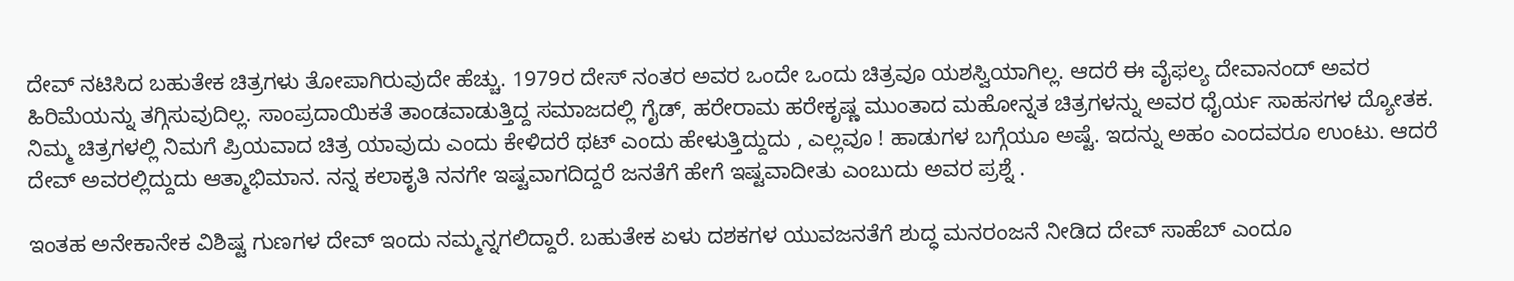ದೇವ್ ನಟಿಸಿದ ಬಹುತೇಕ ಚಿತ್ರಗಳು ತೋಪಾಗಿರುವುದೇ ಹೆಚ್ಚು. 1979ರ ದೇಸ್ ನಂತರ ಅವರ ಒಂದೇ ಒಂದು ಚಿತ್ರವೂ ಯಶಸ್ವಿಯಾಗಿಲ್ಲ. ಆದರೆ ಈ ವೈಫಲ್ಯ ದೇವಾನಂದ್ ಅವರ ಹಿರಿಮೆಯನ್ನು ತಗ್ಗಿಸುವುದಿಲ್ಲ. ಸಾಂಪ್ರದಾಯಿಕತೆ ತಾಂಡವಾಡುತ್ತಿದ್ದ ಸಮಾಜದಲ್ಲಿ ಗೈಡ್, ಹರೇರಾಮ ಹರೇಕೃಷ್ಣ ಮುಂತಾದ ಮಹೋನ್ನತ ಚಿತ್ರಗಳನ್ನು ಅವರ ಧೈರ್ಯ ಸಾಹಸಗಳ ದ್ಯೋತಕ. ನಿಮ್ಮ ಚಿತ್ರಗಳಲ್ಲಿ ನಿಮಗೆ ಪ್ರಿಯವಾದ ಚಿತ್ರ ಯಾವುದು ಎಂದು ಕೇಳಿದರೆ ಥಟ್ ಎಂದು ಹೇಳುತ್ತಿದ್ದುದು , ಎಲ್ಲವೂ ! ಹಾಡುಗಳ ಬಗ್ಗೆಯೂ ಅಷ್ಟೆ. ಇದನ್ನು ಅಹಂ ಎಂದವರೂ ಉಂಟು. ಆದರೆ ದೇವ್ ಅವರಲ್ಲಿದ್ದುದು ಆತ್ಮಾಭಿಮಾನ. ನನ್ನ ಕಲಾಕೃತಿ ನನಗೇ ಇಷ್ಟವಾಗದಿದ್ದರೆ ಜನತೆಗೆ ಹೇಗೆ ಇಷ್ಟವಾದೀತು ಎಂಬುದು ಅವರ ಪ್ರಶ್ನೆ .

ಇಂತಹ ಅನೇಕಾನೇಕ ವಿಶಿಷ್ಟ ಗುಣಗಳ ದೇವ್ ಇಂದು ನಮ್ಮನ್ನಗಲಿದ್ದಾರೆ. ಬಹುತೇಕ ಏಳು ದಶಕಗಳ ಯುವಜನತೆಗೆ ಶುದ್ಧ ಮನರಂಜನೆ ನೀಡಿದ ದೇವ್ ಸಾಹೆಬ್ ಎಂದೂ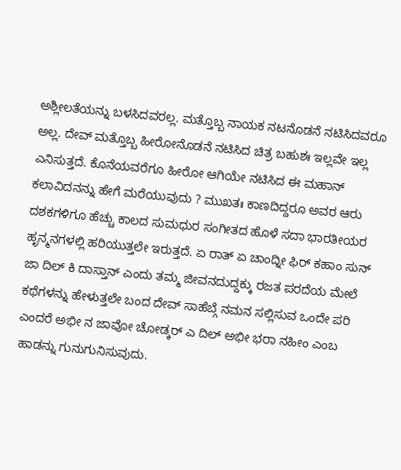ಅಶ್ಲೀಲತೆಯನ್ನು ಬಳಸಿದವರಲ್ಲ. ಮತ್ತೊಬ್ಬ ನಾಯಕ ನಟನೊಡನೆ ನಟಿಸಿದವರೂ ಅಲ್ಲ. ದೇವ್ ಮತ್ತೊಬ್ಬ ಹೀರೋನೊಡನೆ ನಟಿಸಿದ ಚಿತ್ರ ಬಹುಶಃ ಇಲ್ಲವೇ ಇಲ್ಲ ಎನಿಸುತ್ತದೆ. ಕೊನೆಯವರೆಗೂ ಹೀರೋ ಆಗಿಯೇ ನಟಿಸಿದ ಈ ಮಹಾನ್ ಕಲಾವಿದನನ್ನು ಹೇಗೆ ಮರೆಯುವುದು ? ಮುಖತಃ ಕಾಣದಿದ್ದರೂ ಅವರ ಆರು ದಶಕಗಳಿಗೂ ಹೆಚ್ಚು ಕಾಲದ ಸುಮಧುರ ಸಂಗೀತದ ಹೊಳೆ ಸದಾ ಭಾರತೀಯರ ಹೃನ್ಮನಗಳಲ್ಲಿ ಹರಿಯುತ್ತಲೇ ಇರುತ್ತದೆ. ಏ ರಾತ್ ಏ ಚಾಂದ್ನೀ ಫಿರ್ ಕಹಾಂ ಸುನ್ ಜಾ ದಿಲ್ ಕಿ ದಾಸ್ತಾನ್ ಎಂದು ತಮ್ಮ ಜೀವನದುದ್ದಕ್ಕು ರಜತ ಪರದೆಯ ಮೇಲೆ ಕಥೆಗಳನ್ನು ಹೇಳುತ್ತಲೇ ಬಂದ ದೇವ್ ಸಾಹೆಬ್ಗೆ ನಮನ ಸಲ್ಲಿಸುವ ಒಂದೇ ಪರಿ ಎಂದರೆ ಅಭೀ ನ ಜಾವೋ ಚೋಡ್ಕರ್ ಎ ದಿಲ್ ಅಭೀ ಭರಾ ನಹೀಂ ಎಂಬ ಹಾಡನ್ನು ಗುನುಗುನಿಸುವುದು.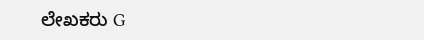ಲೇಖಕರು G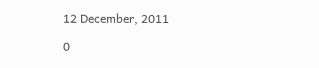12 December, 2011

0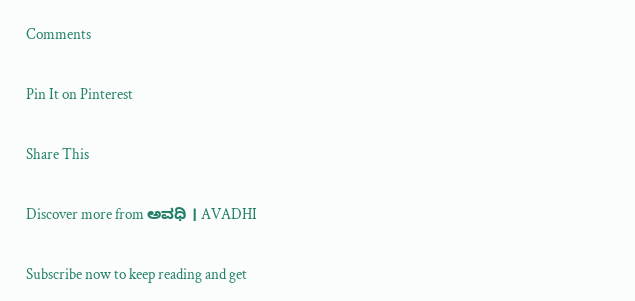Comments

Pin It on Pinterest

Share This

Discover more from ಅವಧಿ । AVADHI

Subscribe now to keep reading and get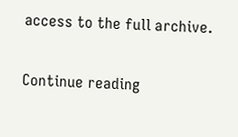access to the full archive.

Continue reading